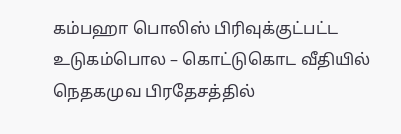கம்பஹா பொலிஸ் பிரிவுக்குட்பட்ட உடுகம்பொல – கொட்டுகொட வீதியில் நெதகமுவ பிரதேசத்தில்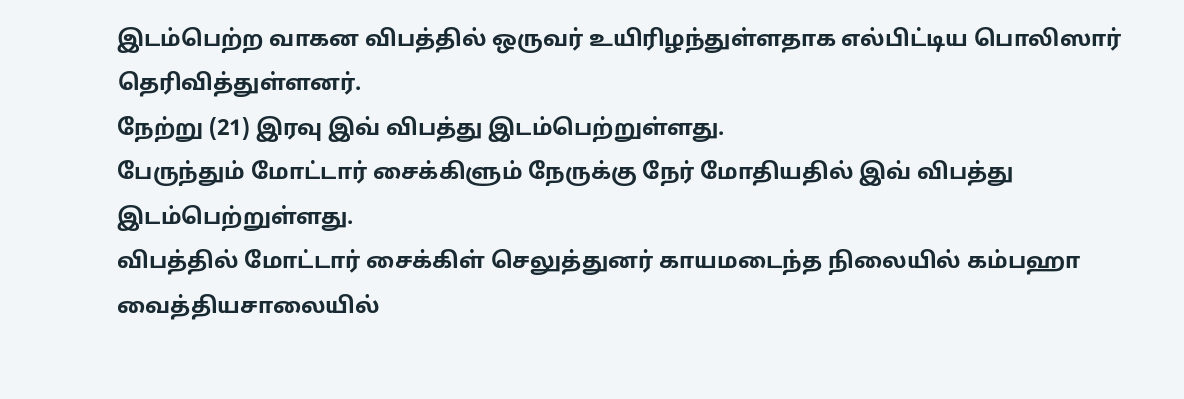இடம்பெற்ற வாகன விபத்தில் ஒருவர் உயிரிழந்துள்ளதாக எல்பிட்டிய பொலிஸார் தெரிவித்துள்ளனர்.
நேற்று (21) இரவு இவ் விபத்து இடம்பெற்றுள்ளது.
பேருந்தும் மோட்டார் சைக்கிளும் நேருக்கு நேர் மோதியதில் இவ் விபத்து இடம்பெற்றுள்ளது.
விபத்தில் மோட்டார் சைக்கிள் செலுத்துனர் காயமடைந்த நிலையில் கம்பஹா வைத்தியசாலையில்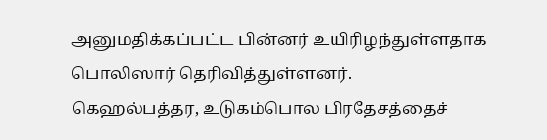அனுமதிக்கப்பட்ட பின்னர் உயிரிழந்துள்ளதாக பொலிஸார் தெரிவித்துள்ளனர்.
கெஹல்பத்தர, உடுகம்பொல பிரதேசத்தைச்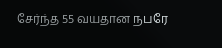சேர்ந்த 55 வயதான நபரே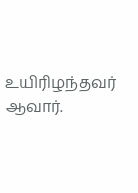உயிரிழந்தவர் ஆவார்.